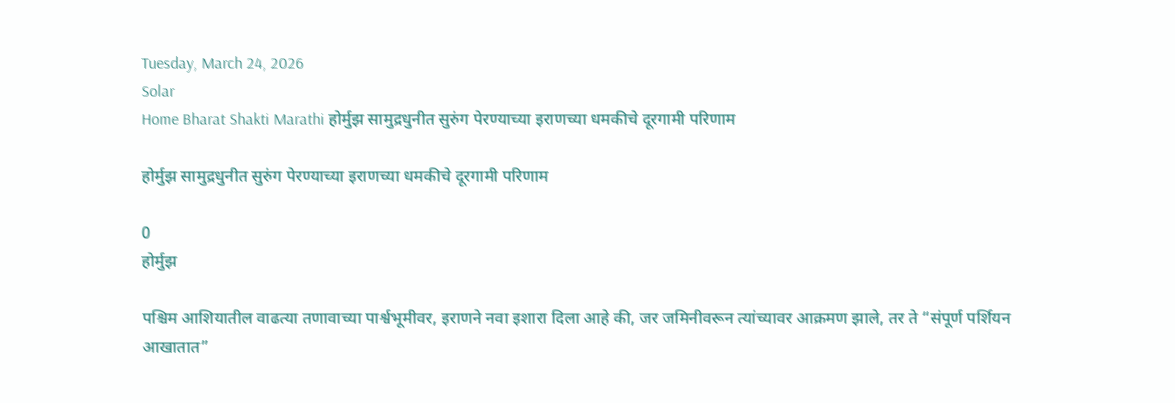Tuesday, March 24, 2026
Solar
Home Bharat Shakti Marathi होर्मुझ सामुद्रधुनीत सुरुंग पेरण्याच्या इराणच्या धमकीचे दूरगामी परिणाम

होर्मुझ सामुद्रधुनीत सुरुंग पेरण्याच्या इराणच्या धमकीचे दूरगामी परिणाम

0
होर्मुझ

पश्चिम आशियातील वाढत्या तणावाच्या पार्श्वभूमीवर, इराणने नवा इशारा दिला आहे की, जर जमिनीवरून त्यांच्यावर आक्रमण झाले, तर ते “संपूर्ण पर्शियन आखातात”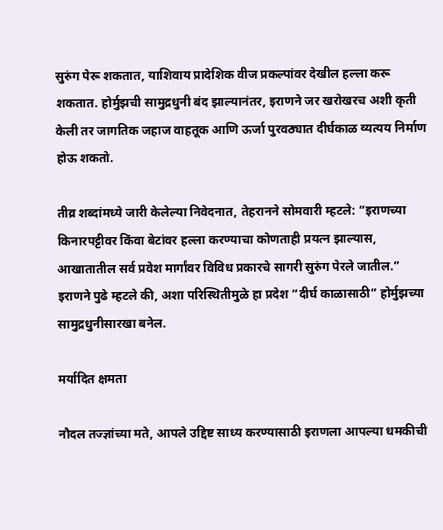सुरुंग पेरू शकतात, याशिवाय प्रादेशिक वीज प्रकल्पांवर देखील हल्ला करू शकतात. होर्मुझची सामुद्रधुनी बंद झाल्यानंतर, इराणने जर खरोखरच अशी कृती केली तर जागतिक जहाज वाहतूक आणि ऊर्जा पुरवठ्यात दीर्घकाळ व्यत्यय निर्माण होऊ शकतो.

तीव्र शब्दांमध्ये जारी केलेल्या निवेदनात, तेहरानने सोमवारी म्हटले: “इराणच्या किनारपट्टीवर किंवा बेटांवर हल्ला करण्याचा कोणताही प्रयत्न झाल्यास, आखातातील सर्व प्रवेश मार्गांवर विविध प्रकारचे सागरी सुरुंग पेरले जातील.” इराणने पुढे म्हटले की, अशा परिस्थितीमुळे हा प्रदेश “दीर्घ काळासाठी” होर्मुझच्या सामुद्रधुनीसारखा बनेल.

मर्यादित क्षमता

नौदल तज्ज्ञांच्या मते, आपले उद्दिष्ट साध्य करण्यासाठी इराणला आपल्या धमकीची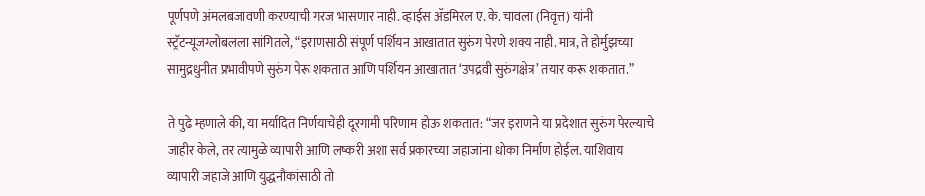पूर्णपणे अंमलबजावणी करण्याची गरज भासणार नाही. व्हाईस ॲडमिरल ए. के. चावला (निवृत्त) यांनी स्ट्रॅटन्यूजग्लोबलला सांगितले, “इराणसाठी संपूर्ण पर्शियन आखातात सुरुंग पेरणे शक्य नाही. मात्र, ते होर्मुझच्या सामुद्रधुनीत प्रभावीपणे सुरुंग पेरू शकतात आणि पर्शियन आखातात ‘उपद्रवी सुरुंगक्षेत्र’ तयार करू शकतात.”

ते पुढे म्हणाले की, या मर्यादित निर्णयाचेही दूरगामी परिणाम होऊ शकतात: “जर इराणने या प्रदेशात सुरुंग पेरल्याचे जाहीर केले, तर त्यामुळे व्यापारी आणि लष्करी अशा सर्व प्रकारच्या जहाजांना धोका निर्माण होईल. याशिवाय व्यापारी जहाजे आणि युद्धनौकांसाठी तो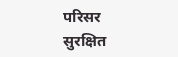परिसर सुरक्षित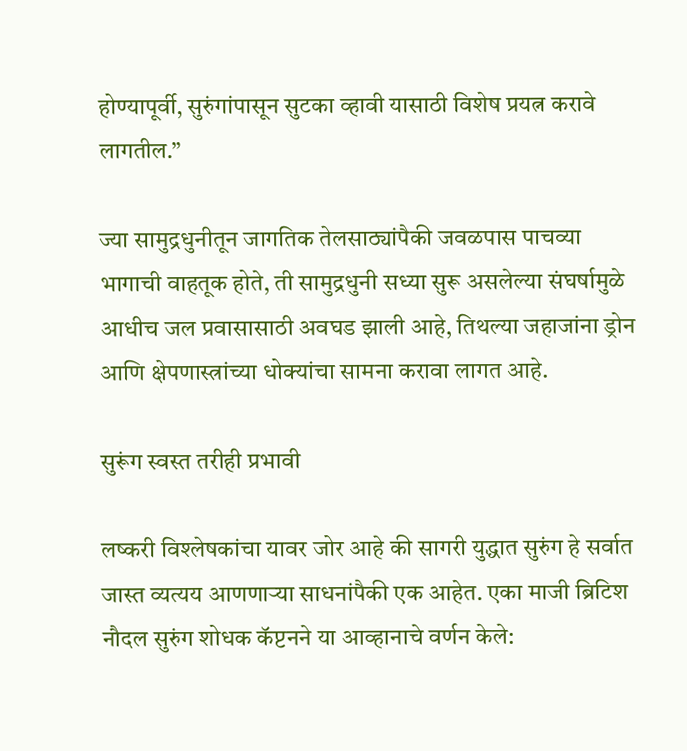होण्यापूर्वी, सुरुंगांपासून सुटका व्हावी यासाठी विशेष प्रयत्न करावे लागतील.”

ज्या सामुद्रधुनीतून जागतिक तेलसाठ्यांपैकी जवळपास पाचव्या भागाची वाहतूक होते, ती सामुद्रधुनी सध्या सुरू असलेल्या संघर्षामुळे आधीच जल प्रवासासाठी अवघड झाली आहे, तिथल्या जहाजांना ड्रोन आणि क्षेपणास्त्रांच्या धोक्यांचा सामना करावा लागत आहे.

सुरूंग स्वस्त तरीही प्रभावी

लष्करी विश्लेषकांचा यावर जोर आहे की सागरी युद्धात सुरुंग हे सर्वात जास्त व्यत्यय आणणाऱ्या साधनांपैकी एक आहेत. एका माजी ब्रिटिश नौदल सुरुंग शोधक कॅप्टनने या आव्हानाचे वर्णन केले: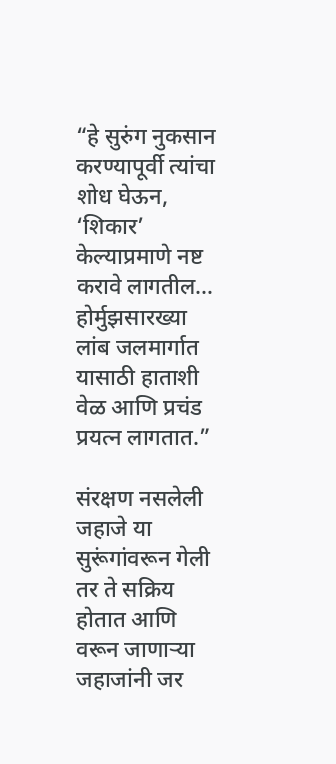“हे सुरुंग नुकसान करण्यापूर्वी त्यांचा शोध घेऊन, ‘शिकार’ केल्याप्रमाणे नष्ट करावे लागतील… होर्मुझसारख्या लांब जलमार्गात यासाठी हाताशी वेळ आणि प्रचंड प्रयत्न लागतात.”

संरक्षण नसलेली जहाजे या सुरूंगांवरून गेली तर ते सक्रिय होतात आणि वरून जाणाऱ्या जहाजांनी जर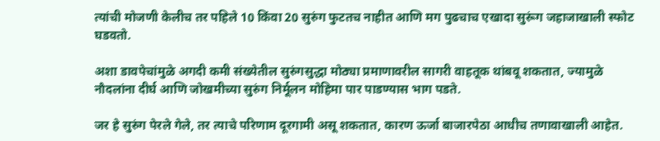त्यांची मोजणी केलीच तर पहिले 10 किंवा 20 सुरुंग फुटतच नाहीत आणि मग पुढचाच एखादा सुरूंग जहाजाखाली स्फोट घडवतो.

अशा डावपेचांमुळे अगदी कमी संख्येतील सुरुंगसुद्धा मोठ्या प्रमाणावरील सागरी वाहतूक थांबवू शकतात, ज्यामुळे नौदलांना दीर्घ आणि जोखमीच्या सुरुंग निर्मूलन मोहिमा पार पाडण्यास भाग पडते.

जर हे सुरुंग पेरले गेले, तर त्याचे परिणाम दूरगामी असू शकतात, कारण ऊर्जा बाजारपेठा आधीच तणावाखाली आहेत.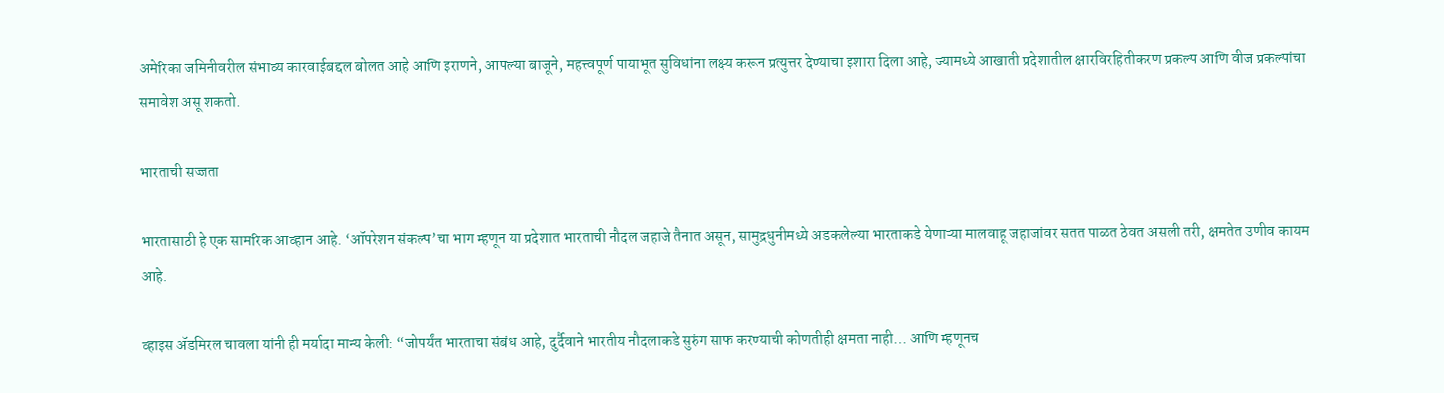अमेरिका जमिनीवरील संभाव्य कारवाईबद्दल बोलत आहे आणि इराणने, आपल्या बाजूने, महत्त्वपूर्ण पायाभूत सुविधांना लक्ष्य करून प्रत्युत्तर देण्याचा इशारा दिला आहे, ज्यामध्ये आखाती प्रदेशातील क्षारविरहितीकरण प्रकल्प आणि वीज प्रकल्पांचा समावेश असू शकतो.

भारताची सज्जता

भारतासाठी हे एक सामरिक आव्हान आहे. ‘ऑपरेशन संकल्प’चा भाग म्हणून या प्रदेशात भारताची नौदल जहाजे तैनात असून, सामुद्रधुनीमध्ये अडकलेल्या भारताकडे येणाऱ्या मालवाहू जहाजांवर सतत पाळत ठेवत असली तरी, क्षमतेत उणीव कायम आहे.

व्हाइस ॲडमिरल चावला यांनी ही मर्यादा मान्य केली: “जोपर्यंत भारताचा संबंध आहे, दुर्दैवाने भारतीय नौदलाकडे सुरुंग साफ करण्याची कोणतीही क्षमता नाही… आणि म्हणूनच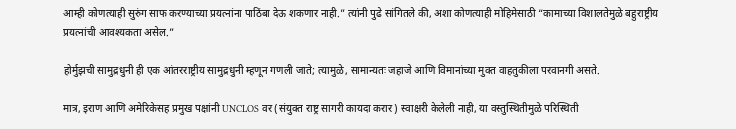आम्ही कोणत्याही सुरुंग साफ करण्याच्या प्रयत्नांना पाठिंबा देऊ शकणार नाही.” त्यांनी पुढे सांगितले की, अशा कोणत्याही मोहिमेसाठी “कामाच्या विशालतेमुळे बहुराष्ट्रीय प्रयत्नांची आवश्यकता असेल.”

होर्मुझची सामुद्रधुनी ही एक आंतरराष्ट्रीय सामुद्रधुनी म्हणून गणली जाते; त्यामुळे, सामान्यतः जहाजे आणि विमानांच्या मुक्त वाहतुकीला परवानगी असते.

मात्र, इराण आणि अमेरिकेसह प्रमुख पक्षांनी UNCLOS वर (संयुक्त राष्ट्र सागरी कायदा करार) स्वाक्षरी केलेली नाही, या वस्तुस्थितीमुळे परिस्थिती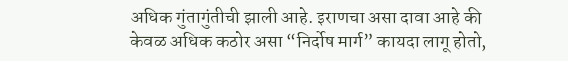अधिक गुंतागुंतीची झाली आहे. इराणचा असा दावा आहे की केवळ अधिक कठोर असा “निर्दोष मार्ग” कायदा लागू होतो,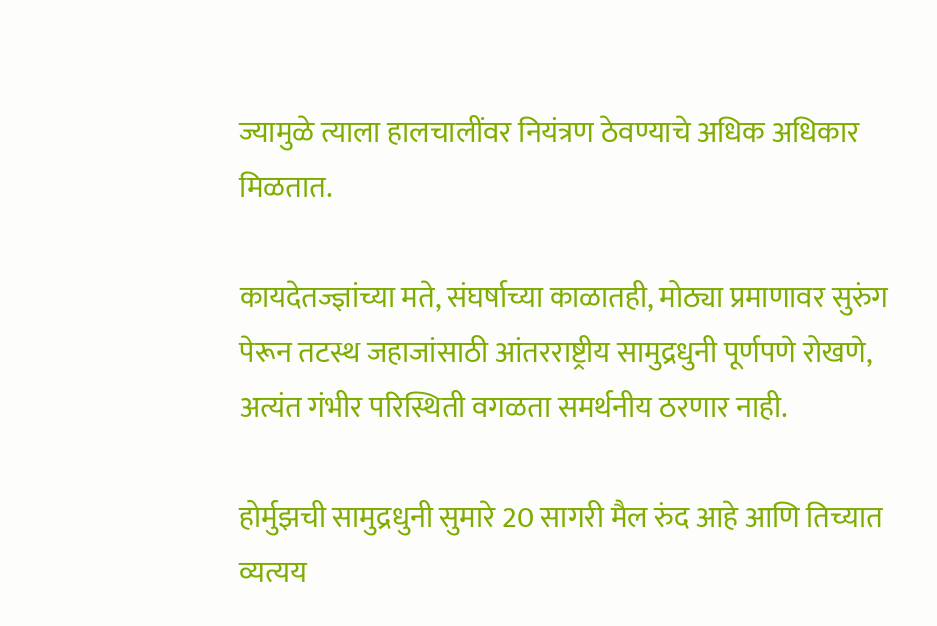ज्यामुळे त्याला हालचालींवर नियंत्रण ठेवण्याचे अधिक अधिकार मिळतात.

कायदेतज्ज्ञांच्या मते, संघर्षाच्या काळातही, मोठ्या प्रमाणावर सुरुंग पेरून तटस्थ जहाजांसाठी आंतरराष्ट्रीय सामुद्रधुनी पूर्णपणे रोखणे, अत्यंत गंभीर परिस्थिती वगळता समर्थनीय ठरणार नाही.

होर्मुझची सामुद्रधुनी सुमारे 20 सागरी मैल रुंद आहे आणि तिच्यात व्यत्यय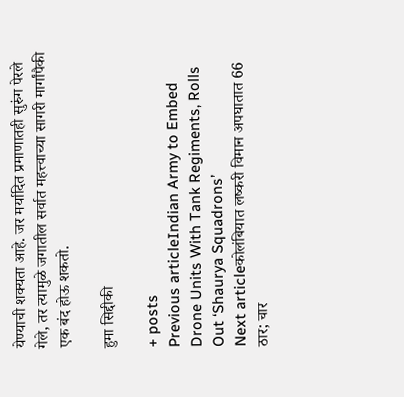येण्याची शक्यता आहे. जर मर्यादित प्रमाणातही सुरुंग पेरले गेले, तर त्यामुळे जगातील सर्वात महत्त्वाच्या सागरी मार्गांपैकी एक बंद होऊ शकतो.

हुमा सिद्दीकी

+ posts
Previous articleIndian Army to Embed Drone Units With Tank Regiments, Rolls Out ‘Shaurya Squadrons’
Next articleकोलंबियात लष्करी विमान अपघातात 66 ठार; चार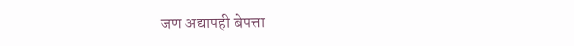जण अद्यापही बेपत्ता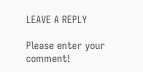LEAVE A REPLY

Please enter your comment!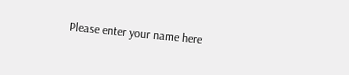Please enter your name here